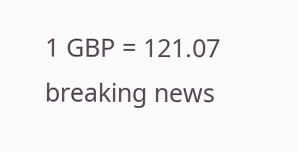1 GBP = 121.07
breaking news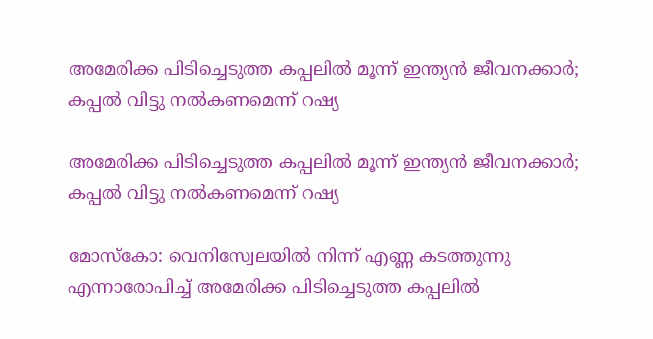അമേരിക്ക പിടിച്ചെടുത്ത കപ്പലിൽ മൂന്ന് ഇന്ത്യൻ ജീവനക്കാർ; കപ്പൽ വിട്ടു നൽകണമെന്ന് റഷ്യ

അമേരിക്ക പിടിച്ചെടുത്ത കപ്പലിൽ മൂന്ന് ഇന്ത്യൻ ജീവനക്കാർ; കപ്പൽ വിട്ടു നൽകണമെന്ന് റഷ്യ

മോസ്കോ: വെനിസ്വേലയിൽ നിന്ന് എണ്ണ കടത്തുന്നു എന്നാരോപിച്ച് അമേരിക്ക പിടിച്ചെടുത്ത കപ്പലിൽ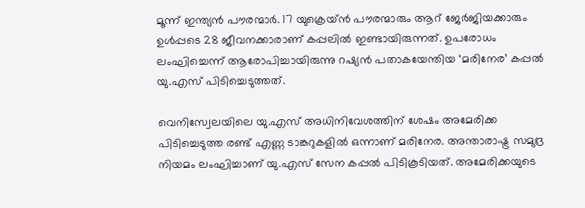മൂന്ന് ഇന്ത്യൻ പൗരന്മാർ. 17 യുക്രെയ്ൻ പൗരന്മാരും ആറ് ജേർജിയക്കാരും ഉൾപ്പടെ 28 ജീവനക്കാരാണ് കപ്പലിൽ ഇണ്ടായിരുന്നത്. ഉപരോധം ലംഘിച്ചെന്ന് ആരോപിച്ചായിരുന്നു റഷ്യൻ പതാകയേന്തിയ ‘മരിനേര’ കപ്പൽ യു.എസ് പിടിച്ചെടുത്തത്.

വെനിസ്വേലയിലെ യു.എസ് അധിനിവേശത്തിന് ശേഷം അമേരിക്ക പിടിച്ചെടുത്ത രണ്ട് എണ്ണ ടാങ്കറുകളിൽ ഒന്നാണ് മരിനേര. അന്താരാഷ്ട്ര സമുദ്ര നിയമം ലംഘിച്ചാണ് യു.എസ് സേന കപ്പൽ പിടികൂടിയത്. അമേരിക്കയുടെ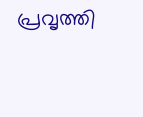പ്രവൃത്തി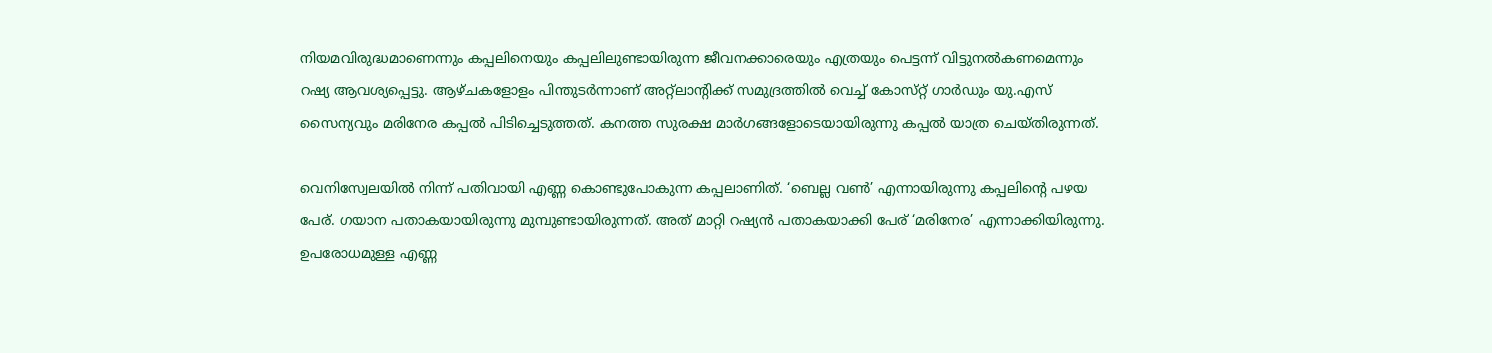നിയമവിരുദ്ധമാണെന്നും കപ്പലിനെയും കപ്പലിലുണ്ടായിരുന്ന ജീവനക്കാരെയും എത്രയും പെട്ടന്ന് വിട്ടുനൽകണമെന്നും റഷ്യ ആവശ്യപ്പെട്ടു. ആഴ്ചകളോളം പിന്തുടർന്നാണ് അറ്റ്ലാന്റിക്ക് സമുദ്രത്തിൽ വെച്ച് കോസ്‍റ്റ് ഗാർഡും യു.എസ് സൈന്യവും മരിനേര കപ്പൽ പിടിച്ചെടുത്തത്. കനത്ത സുരക്ഷ മാർഗങ്ങളോടെയായിരുന്നു കപ്പൽ യാത്ര ചെയ്തിരുന്നത്.

വെനിസ്വേലയിൽ നിന്ന് പതിവായി എണ്ണ കൊണ്ടുപോകുന്ന കപ്പലാണിത്. ‘ബെല്ല വൺ’ എന്നായിരുന്നു കപ്പലിന്റെ പഴയ പേര്. ഗയാന പതാകയായിരുന്നു മുമ്പുണ്ടായിരുന്നത്. അത് മാറ്റി റഷ്യൻ പതാകയാക്കി പേര് ‘മരിനേര’ എന്നാക്കിയിരുന്നു. ഉപരോധമുള്ള എണ്ണ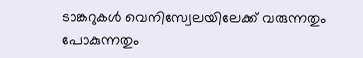ടാങ്കറുകൾ വെനിസ്വേലയിലേക്ക് വരുന്നതും പോകുന്നതും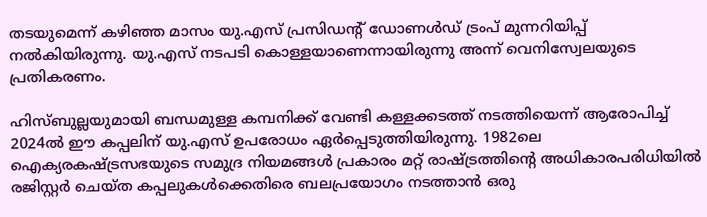തടയുമെന്ന് കഴിഞ്ഞ മാസം യു.എസ് പ്രസിഡന്റ് ഡോണൾഡ് ട്രംപ് മുന്നറിയിപ്പ് നൽകിയിരുന്നു. യു.എസ് നടപടി കൊള്ളയാണെന്നായിരുന്നു അന്ന് വെനിസ്വേലയുടെ പ്രതികരണം.

ഹിസ്ബുല്ലയുമായി ബന്ധമുള്ള കമ്പനിക്ക് വേണ്ടി കള്ളക്കടത്ത് നടത്തിയെന്ന് ആരോപിച്ച് 2024ൽ ഈ കപ്പലിന് യു.എസ് ഉപരോധം ഏർപ്പെടുത്തിയിരുന്നു. 1982ലെ ഐക്യരകഷ്ട്രസഭയുടെ സമുദ്ര നിയമങ്ങൾ പ്രകാരം മറ്റ് രാഷ്ട്രത്തിന്റെ അധികാരപരിധിയിൽ രജിസ്റ്റർ ചെയ്ത കപ്പലുകൾക്കെതിരെ ബലപ്രയോഗം നടത്താൻ ഒരു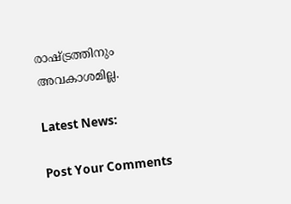രാഷ്ട്രത്തിനും അവകാശമില്ല.

Latest News:

Post Your Comments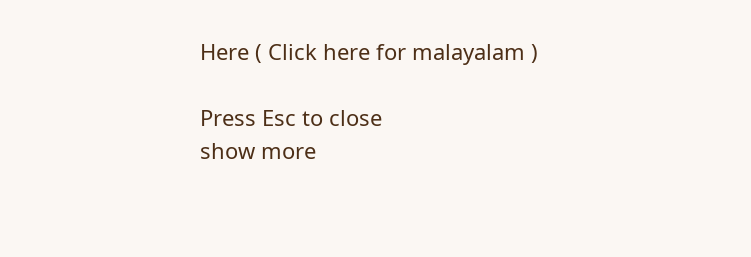Here ( Click here for malayalam )

Press Esc to close
show more